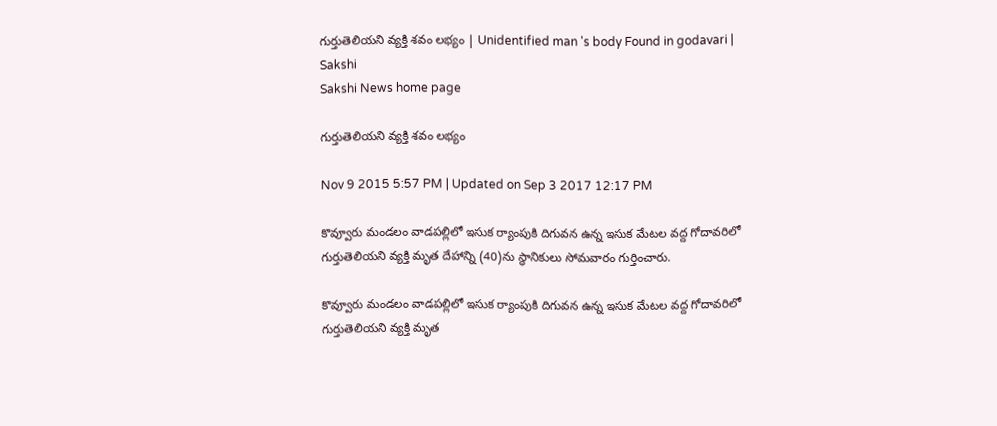గుర్తుతెలియని వ్యక్తి శవం లభ్యం | Unidentified man 's body Found in godavari | Sakshi
Sakshi News home page

గుర్తుతెలియని వ్యక్తి శవం లభ్యం

Nov 9 2015 5:57 PM | Updated on Sep 3 2017 12:17 PM

కొవ్వూరు మండలం వాడపల్లిలో ఇసుక ర్యాంపుకి దిగువన ఉన్న ఇసుక మేటల వద్ద గోదావరిలో గుర్తుతెలియని వ్యక్తి మృత దేహాన్ని (40)ను స్ధానికులు సోమవారం గుర్తించారు.

కొవ్వూరు మండలం వాడపల్లిలో ఇసుక ర్యాంపుకి దిగువన ఉన్న ఇసుక మేటల వద్ద గోదావరిలో గుర్తుతెలియని వ్యక్తి మృత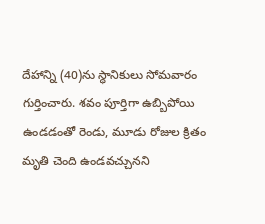దేహాన్ని (40)ను స్ధానికులు సోమవారం గుర్తించారు. శవం పూర్తిగా ఉబ్బిపోయి ఉండడంతో రెండు, మూడు రోజుల క్రితం మృతి చెంది ఉండవచ్చునని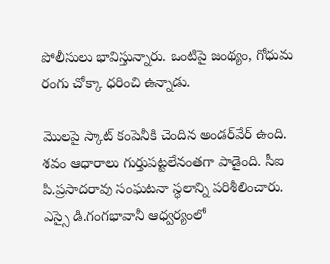పోలీసులు భావిస్తున్నారు. ఒంటిపై జంథ్యం, గోధుమ రంగు చోక్కా ధరించి ఉన్నాడు.

మొలపై స్కాట్ కంపెనీకి చెందిన అండర్‌వేర్ ఉంది. శవం ఆధారాలు గుర్తుపట్టలేనంతగా పాడైంది. సీఐ పి.ప్రసాదరావు సంఘటనా స్ధలాన్ని పరిశీలించారు. ఎస్సై డి.గంగభావానీ ఆధ్వర్యంలో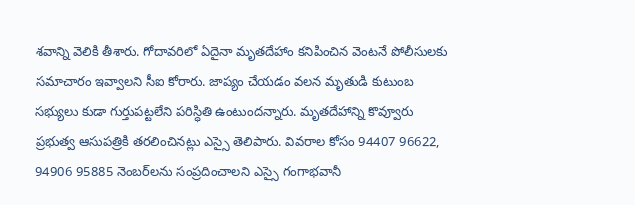శవాన్ని వెలికి తీశారు. గోదావరిలో ఏదైనా మృతదేహాం కనిపించిన వెంటనే పోలీసులకు సమాచారం ఇవ్వాలని సీఐ కోరారు. జాప్యం చేయడం వలన మృతుడి కుటుంబ సభ్యులు కుడా గుర్తుపట్టలేని పరిస్ధితి ఉంటుందన్నారు. మృతదేహాన్ని కొవ్వూరు ప్రభుత్వ ఆసుపత్రికి తరలించినట్లు ఎస్సై తెలిపారు. వివరాల కోసం 94407 96622, 94906 95885 నెంబర్‌లను సంప్రదించాలని ఎస్సై గంగాభవానీ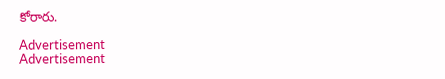కోరారు.

Advertisement
Advertisement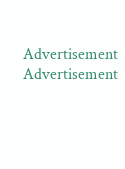Advertisement
Advertisement